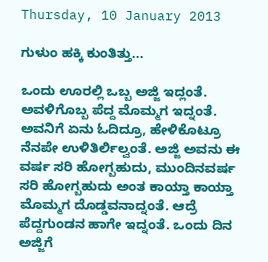Thursday, 10 January 2013

ಗುಳುಂ ಹಕ್ಕಿ ಕುಂತಿತ್ತು...

ಒಂದು ಊರಲ್ಲಿ ಒಬ್ಬ ಅಜ್ಜಿ ಇದ್ಲಂತೆ. ಅವಳಿಗೊಬ್ಬ ಪೆದ್ದ ಮೊಮ್ಮಗ ಇದ್ನಂತೆ. ಅವನಿಗೆ ಏನು ಓದಿದ್ರೂ, ಹೇಳಿಕೊಟ್ರೂ ನೆನಪೇ ಉಳಿತಿರ್ಲಿಲ್ವಂತೆ. ಅಜ್ಜಿ ಅವನು ಈ ವರ್ಷ ಸರಿ ಹೋಗ್ಬಹುದು, ಮುಂದಿನವರ್ಷ ಸರಿ ಹೋಗ್ಬಹುದು ಅಂತ ಕಾಯ್ತಾ ಕಾಯ್ತಾ ಮೊಮ್ಮಗ ದೊಡ್ಡವನಾದ್ನಂತೆ. ಆದ್ರೆ ಪೆದ್ದಗುಂಡನ ಹಾಗೇ ಇದ್ನಂತೆ. ಒಂದು ದಿನ ಅಜ್ಜಿಗೆ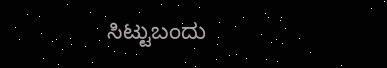ಸಿಟ್ಟುಬಂದು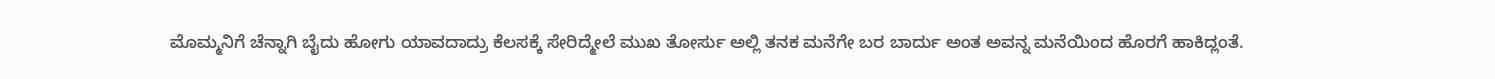ಮೊಮ್ಮನಿಗೆ ಚೆನ್ನಾಗಿ ಬೈದು ಹೋಗು ಯಾವದಾದ್ರು ಕೆಲಸಕ್ಕೆ ಸೇರಿದ್ಮೇಲೆ ಮುಖ ತೋರ್ಸು ಅಲ್ಲಿ ತನಕ ಮನೆಗೇ ಬರ ಬಾರ್ದು ಅಂತ ಅವನ್ನ ಮನೆಯಿಂದ ಹೊರಗೆ ಹಾಕಿದ್ಲಂತೆ.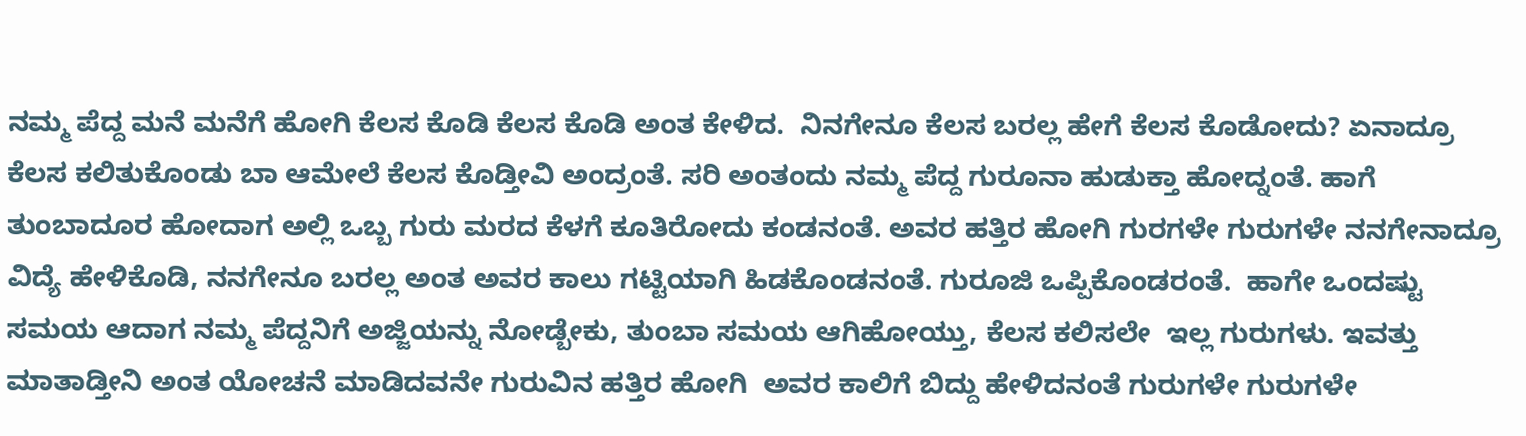ನಮ್ಮ ಪೆದ್ದ ಮನೆ ಮನೆಗೆ ಹೋಗಿ ಕೆಲಸ ಕೊಡಿ ಕೆಲಸ ಕೊಡಿ ಅಂತ ಕೇಳಿದ.  ನಿನಗೇನೂ ಕೆಲಸ ಬರಲ್ಲ ಹೇಗೆ ಕೆಲಸ ಕೊಡೋದು? ಏನಾದ್ರೂ ಕೆಲಸ ಕಲಿತುಕೊಂಡು ಬಾ ಆಮೇಲೆ ಕೆಲಸ ಕೊಡ್ತೀವಿ ಅಂದ್ರಂತೆ. ಸರಿ ಅಂತಂದು ನಮ್ಮ ಪೆದ್ದ ಗುರೂನಾ ಹುಡುಕ್ತಾ ಹೋದ್ನಂತೆ. ಹಾಗೆ ತುಂಬಾದೂರ ಹೋದಾಗ ಅಲ್ಲಿ ಒಬ್ಬ ಗುರು ಮರದ ಕೆಳಗೆ ಕೂತಿರೋದು ಕಂಡನಂತೆ. ಅವರ ಹತ್ತಿರ ಹೋಗಿ ಗುರಗಳೇ ಗುರುಗಳೇ ನನಗೇನಾದ್ರೂ ವಿದ್ಯೆ ಹೇಳಿಕೊಡಿ, ನನಗೇನೂ ಬರಲ್ಲ ಅಂತ ಅವರ ಕಾಲು ಗಟ್ಟಿಯಾಗಿ ಹಿಡಕೊಂಡನಂತೆ. ಗುರೂಜಿ ಒಪ್ಪಿಕೊಂಡರಂತೆ.  ಹಾಗೇ ಒಂದಷ್ಟು ಸಮಯ ಆದಾಗ ನಮ್ಮ ಪೆದ್ದನಿಗೆ ಅಜ್ಜಿಯನ್ನು ನೋಡ್ಬೇಕು, ತುಂಬಾ ಸಮಯ ಆಗಿಹೋಯ್ತು, ಕೆಲಸ ಕಲಿಸಲೇ  ಇಲ್ಲ ಗುರುಗಳು. ಇವತ್ತು ಮಾತಾಡ್ತೀನಿ ಅಂತ ಯೋಚನೆ ಮಾಡಿದವನೇ ಗುರುವಿನ ಹತ್ತಿರ ಹೋಗಿ  ಅವರ ಕಾಲಿಗೆ ಬಿದ್ದು ಹೇಳಿದನಂತೆ ಗುರುಗಳೇ ಗುರುಗಳೇ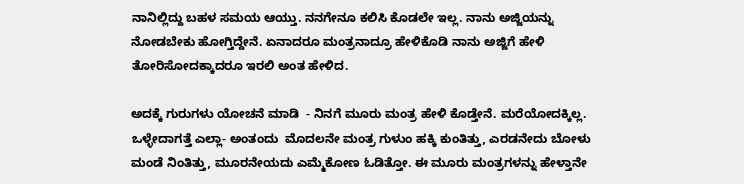ನಾನಿಲ್ಲಿದ್ದು ಬಹಳ ಸಮಯ ಆಯ್ತು. ನನಗೇನೂ ಕಲಿಸಿ ಕೊಡಲೇ ಇಲ್ಲ. ನಾನು ಅಜ್ಜಿಯನ್ನು ನೋಡಬೇಕು ಹೋಗ್ತಿದ್ದೇನೆ. ಏನಾದರೂ ಮಂತ್ರನಾದ್ರೂ ಹೇಳಿಕೊಡಿ ನಾನು ಅಜ್ಜಿಗೆ ಹೇಳಿ ತೋರಿಸೋದಕ್ಕಾದರೂ ಇರಲಿ ಅಂತ ಹೇಳಿದ.

ಅದಕ್ಕೆ ಗುರುಗಳು ಯೋಚನೆ ಮಾಡಿ  - ನಿನಗೆ ಮೂರು ಮಂತ್ರ ಹೇಳಿ ಕೊಡ್ತೇನೆ. ಮರೆಯೋದಕ್ಕಿಲ್ಲ. ಒಳ್ಳೇದಾಗತ್ತೆ ಎಲ್ಲಾ- ಅಂತಂದು  ಮೊದಲನೇ ಮಂತ್ರ ಗುಳುಂ ಹಕ್ಕಿ ಕುಂತಿತ್ತು, ಎರಡನೇದು ಬೋಳು ಮಂಡೆ ನಿಂತಿತ್ತು, ಮೂರನೇಯದು ಎಮ್ಮೆಕೋಣ ಓಡಿತ್ತೋ. ಈ ಮೂರು ಮಂತ್ರಗಳನ್ನು ಹೇಳ್ತಾನೇ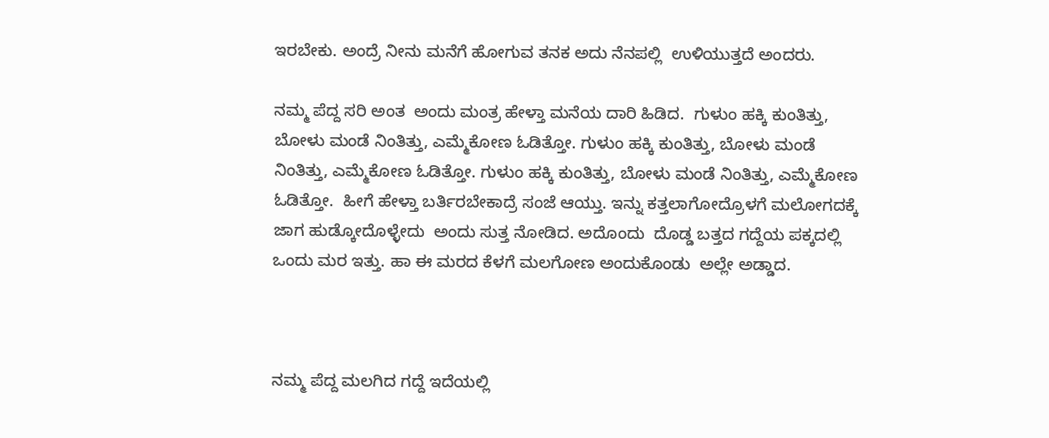ಇರಬೇಕು. ಅಂದ್ರೆ ನೀನು ಮನೆಗೆ ಹೋಗುವ ತನಕ ಅದು ನೆನಪಲ್ಲಿ  ಉಳಿಯುತ್ತದೆ ಅಂದರು.

ನಮ್ಮ ಪೆದ್ದ ಸರಿ ಅಂತ  ಅಂದು ಮಂತ್ರ ಹೇಳ್ತಾ ಮನೆಯ ದಾರಿ ಹಿಡಿದ.  ಗುಳುಂ ಹಕ್ಕಿ ಕುಂತಿತ್ತು, ಬೋಳು ಮಂಡೆ ನಿಂತಿತ್ತು, ಎಮ್ಮೆಕೋಣ ಓಡಿತ್ತೋ. ಗುಳುಂ ಹಕ್ಕಿ ಕುಂತಿತ್ತು, ಬೋಳು ಮಂಡೆ ನಿಂತಿತ್ತು, ಎಮ್ಮೆಕೋಣ ಓಡಿತ್ತೋ. ಗುಳುಂ ಹಕ್ಕಿ ಕುಂತಿತ್ತು, ಬೋಳು ಮಂಡೆ ನಿಂತಿತ್ತು, ಎಮ್ಮೆಕೋಣ ಓಡಿತ್ತೋ.  ಹೀಗೆ ಹೇಳ್ತಾ ಬರ್ತಿರಬೇಕಾದ್ರೆ ಸಂಜೆ ಆಯ್ತು. ಇನ್ನು ಕತ್ತಲಾಗೋದ್ರೊಳಗೆ ಮಲೋಗದಕ್ಕೆ ಜಾಗ ಹುಡ್ಕೋದೊಳ್ಳೇದು  ಅಂದು ಸುತ್ತ ನೋಡಿದ. ಅದೊಂದು  ದೊಡ್ಡ ಬತ್ತದ ಗದ್ದೆಯ ಪಕ್ಕದಲ್ಲಿ ಒಂದು ಮರ ಇತ್ತು. ಹಾ ಈ ಮರದ ಕೆಳಗೆ ಮಲಗೋಣ ಅಂದುಕೊಂಡು  ಅಲ್ಲೇ ಅಡ್ಡಾದ.



ನಮ್ಮ ಪೆದ್ದ ಮಲಗಿದ ಗದ್ದೆ ಇದೆಯಲ್ಲಿ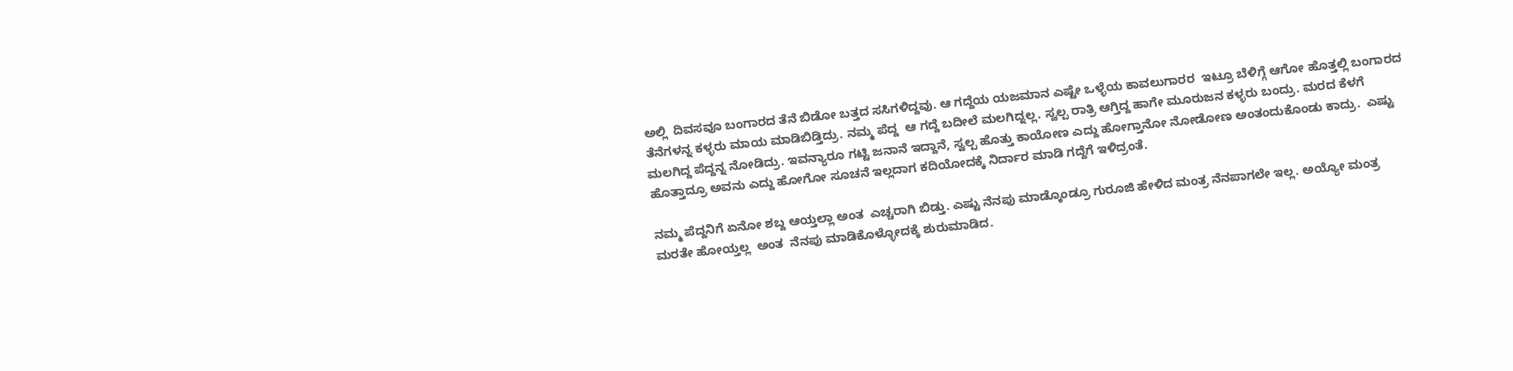ಅಲ್ಲಿ  ದಿವಸವೂ ಬಂಗಾರದ ತೆನೆ ಬಿಡೋ ಬತ್ತದ ಸಸಿಗಳಿದ್ದವು. ಆ ಗದ್ದೆಯ ಯಜಮಾನ ಎಷ್ಟೇ ಒಳ್ಳೆಯ ಕಾವಲುಗಾರರ  ಇಟ್ರೂ ಬೆಳಿಗ್ಗೆ ಆಗೋ ಹೊತ್ತಲ್ಲಿ ಬಂಗಾರದ ತೆನೆಗಳನ್ನ ಕಳ್ಳರು ಮಾಯ ಮಾಡಿಬಿಡ್ತಿದ್ರು. ನಮ್ಮ ಪೆದ್ದ  ಆ ಗದ್ದೆ ಬದೀಲೆ ಮಲಗಿದ್ನಲ್ಲ. ಸ್ವಲ್ಪ ರಾತ್ರಿ ಆಗ್ತಿದ್ದ ಹಾಗೇ ಮೂರುಜನ ಕಳ್ಳರು ಬಂದ್ರು. ಮರದ ಕೆಳಗೆ ಮಲಗಿದ್ದ ಪೆದ್ದನ್ನ ನೋಡಿದ್ರು. ಇವನ್ಯಾರೂ ಗಟ್ಟಿ ಜನಾನೆ ಇದ್ದಾನೆ, ಸ್ವಲ್ಪ ಹೊತ್ತು ಕಾಯೋಣ ಎದ್ದು ಹೋಗ್ತಾನೋ ನೋಡೋಣ ಅಂತಂದುಕೊಂಡು ಕಾದ್ರು.  ಎಷ್ಟು ಹೊತ್ತಾದ್ರೂ ಅವನು ಎದ್ದು ಹೋಗೋ ಸೂಚನೆ ಇಲ್ಲದಾಗ ಕದಿಯೋದಕ್ಕೆ ನಿರ್ದಾರ ಮಾಡಿ ಗದ್ದೆಗೆ ಇಳಿದ್ರಂತೆ.

ನಮ್ಮ ಪೆದ್ದನಿಗೆ ಏನೋ ಶಬ್ದ ಆಯ್ತಲ್ಲಾ ಅಂತ  ಎಚ್ಚರಾಗಿ ಬಿಡ್ತು. ಎಷ್ಟು ನೆನಪು ಮಾಡ್ಕೊಂಡ್ರೂ ಗುರೂಜಿ ಹೇಳಿದ ಮಂತ್ರ ನೆನಪಾಗಲೇ ಇಲ್ಲ. ಅಯ್ಯೋ ಮಂತ್ರ ಮರತೇ ಹೋಯ್ತಲ್ಲ  ಅಂತ  ನೆನಪು ಮಾಡಿಕೊಳ್ಳೋದಕ್ಕೆ ಶುರುಮಾಡಿದ.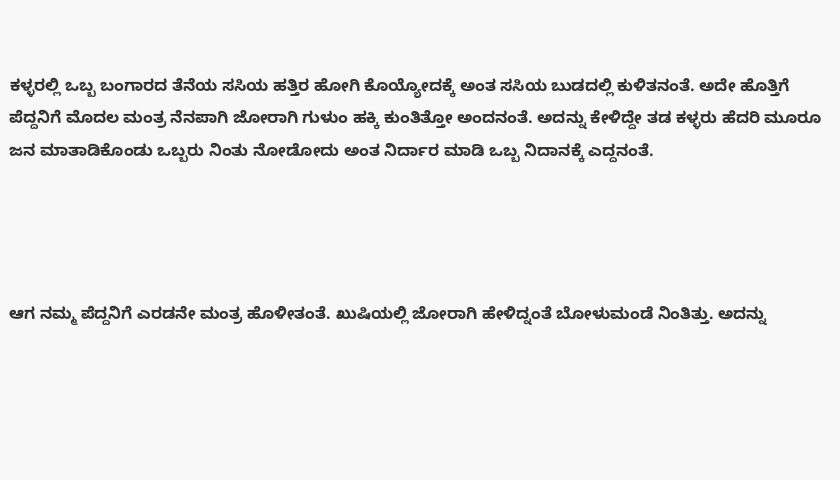ಕಳ್ಳರಲ್ಲಿ ಒಬ್ಬ ಬಂಗಾರದ ತೆನೆಯ ಸಸಿಯ ಹತ್ತಿರ ಹೋಗಿ ಕೊಯ್ಯೋದಕ್ಕೆ ಅಂತ ಸಸಿಯ ಬುಡದಲ್ಲಿ ಕುಳಿತನಂತೆ. ಅದೇ ಹೊತ್ತಿಗೆ ಪೆದ್ದನಿಗೆ ಮೊದಲ ಮಂತ್ರ ನೆನಪಾಗಿ ಜೋರಾಗಿ ಗುಳುಂ ಹಕ್ಕಿ ಕುಂತಿತ್ತೋ ಅಂದನಂತೆ. ಅದನ್ನು ಕೇಳಿದ್ದೇ ತಡ ಕಳ್ಳರು ಹೆದರಿ ಮೂರೂ ಜನ ಮಾತಾಡಿಕೊಂಡು ಒಬ್ಬರು ನಿಂತು ನೋಡೋದು ಅಂತ ನಿರ್ದಾರ ಮಾಡಿ ಒಬ್ಬ ನಿದಾನಕ್ಕೆ ಎದ್ದನಂತೆ.




ಆಗ ನಮ್ಮ ಪೆದ್ದನಿಗೆ ಎರಡನೇ ಮಂತ್ರ ಹೊಳೀತಂತೆ. ಖುಷಿಯಲ್ಲಿ ಜೋರಾಗಿ ಹೇಳಿದ್ನಂತೆ ಬೋಳುಮಂಡೆ ನಿಂತಿತ್ತು. ಅದನ್ನು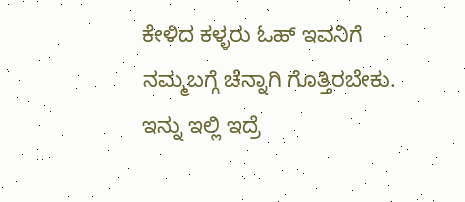ಕೇಳಿದ ಕಳ್ಳರು ಓಹ್ ಇವನಿಗೆ ನಮ್ಮಬಗ್ಗೆ ಚೆನ್ನಾಗಿ ಗೊತ್ತಿರಬೇಕು. ಇನ್ನು ಇಲ್ಲಿ ಇದ್ರೆ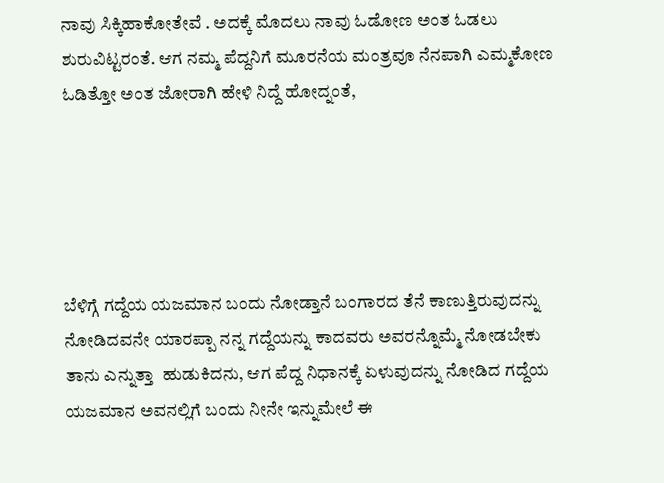ನಾವು ಸಿಕ್ಕಿಹಾಕೋತೇವೆ . ಅದಕ್ಕೆ ಮೊದಲು ನಾವು ಓಡೋಣ ಅಂತ ಓಡಲು ಶುರುವಿಟ್ಟರಂತೆ. ಆಗ ನಮ್ಮ ಪೆದ್ದನಿಗೆ ಮೂರನೆಯ ಮಂತ್ರವೂ ನೆನಪಾಗಿ ಎಮ್ಮಕೋಣ ಓಡಿತ್ತೋ ಅಂತ ಜೋರಾಗಿ ಹೇಳಿ ನಿದ್ದೆ ಹೋದ್ನಂತೆ,





ಬೆಳಿಗ್ಗೆ ಗದ್ದೆಯ ಯಜಮಾನ ಬಂದು ನೋಡ್ತಾನೆ ಬಂಗಾರದ ತೆನೆ ಕಾಣುತ್ತಿರುವುದನ್ನು ನೋಡಿದವನೇ ಯಾರಪ್ಪಾ ನನ್ನ ಗದ್ದೆಯನ್ನು ಕಾದವರು ಅವರನ್ನೊಮ್ಮೆ ನೋಡಬೇಕು ತಾನು ಎನ್ನುತ್ತಾ  ಹುಡುಕಿದನು, ಆಗ ಪೆದ್ದ ನಿಧಾನಕ್ಕೆ ಏಳುವುದನ್ನು ನೋಡಿದ ಗದ್ದೆಯ ಯಜಮಾನ ಅವನಲ್ಲಿಗೆ ಬಂದು ನೀನೇ ಇನ್ನುಮೇಲೆ ಈ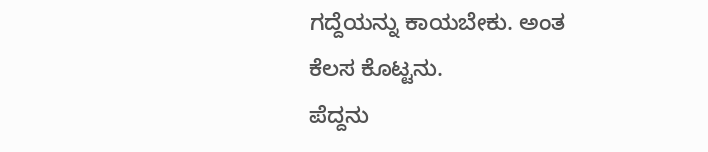ಗದ್ದೆಯನ್ನು ಕಾಯಬೇಕು. ಅಂತ ಕೆಲಸ ಕೊಟ್ಟನು.
ಪೆದ್ದನು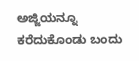ಅಜ್ಜಿಯನ್ನೂ ಕರೆದುಕೊಂಡು ಬಂದು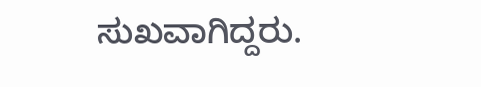ಸುಖವಾಗಿದ್ದರು.